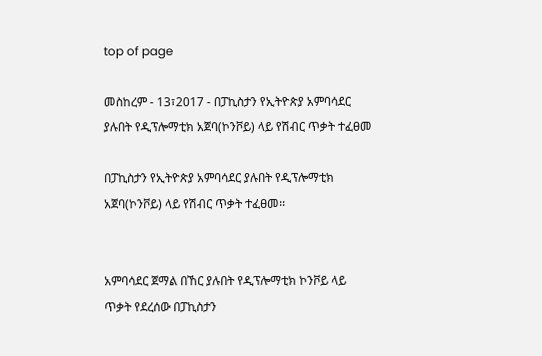top of page

መስከረም - 13፣2017 - በፓኪስታን የኢትዮጵያ አምባሳደር ያሉበት የዲፕሎማቲክ አጀባ(ኮንቮይ) ላይ የሽብር ጥቃት ተፈፀመ

በፓኪስታን የኢትዮጵያ አምባሳደር ያሉበት የዲፕሎማቲክ አጀባ(ኮንቮይ) ላይ የሽብር ጥቃት ተፈፀመ፡፡


አምባሳደር ጀማል በኸር ያሉበት የዲፕሎማቲክ ኮንቮይ ላይ ጥቃት የደረሰው በፓኪስታን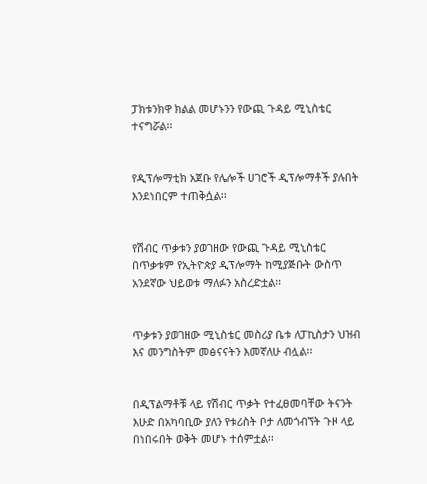ፓክቱንክዋ ክልል መሆኑንን የውጪ ጉዳይ ሚኒስቴር ተናግሯል፡፡


የዲፕሎማቲክ አጀቡ የሌሎች ሀገሮች ዲፕሎማቶች ያሉበት እንደነበርም ተጠቅሷል፡፡


የሽብር ጥቃቱን ያወገዘው የውጪ ጉዳይ ሚኒስቴር በጥቃቱም የኢትዮጵያ ዲፕሎማት ከሚያጅቡት ውስጥ አንደኛው ህይወቱ ማለፉን አስረድቷል፡፡


ጥቃቱን ያወገዘው ሚኒስቴር መስሪያ ቤቱ ለፓኪስታን ህዝብ እና መንግስትም መፅናናትን እመኛለሁ ብሏል፡፡


በዲፕልማቶቹ ላይ የሽብር ጥቃት የተፈፀመባቸው ትናንት እሁድ በአካባቢው ያለን የቱሪስት ቦታ ለመጎብኘት ጉዞ ላይ በነበሩበት ወቅት መሆኑ ተሰምቷል፡፡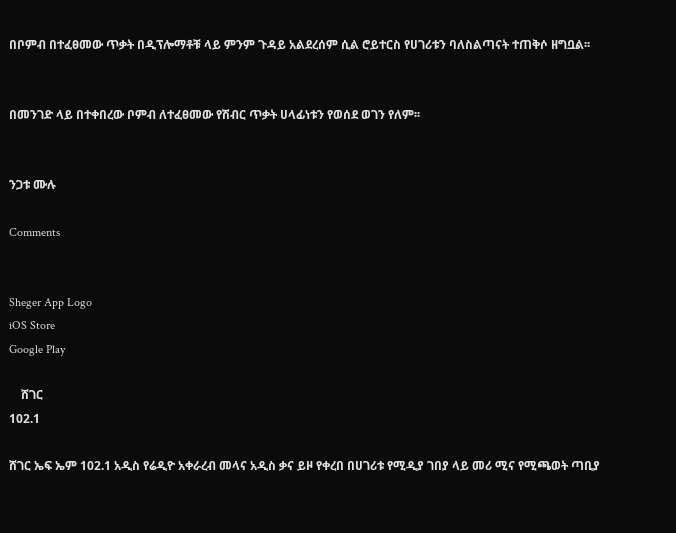በቦምብ በተፈፀመው ጥቃት በዲፕሎማቶቹ ላይ ምንም ጉዳይ አልደረሰም ሲል ሮይተርስ የሀገሪቱን ባለስልጣናት ተጠቅሶ ዘግቧል፡፡


በመንገድ ላይ በተቀበረው ቦምብ ለተፈፀመው የሽብር ጥቃት ሀላፊነቱን የወሰደ ወገን የለም፡፡


ንጋቱ ሙሉ

Comments


Sheger App Logo
iOS Store
Google Play

    ሸገር
102.1

ሸገር ኤፍ ኤም 102.1 አዲስ የሬዲዮ አቀራረብ መላና አዲስ ቃና ይዞ የቀረበ በሀገሪቱ የሚዲያ ገበያ ላይ መሪ ሚና የሚጫወት ጣቢያ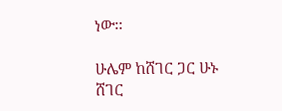ነው፡፡

ሁሌም ከሸገር ጋር ሁኑ
ሸገር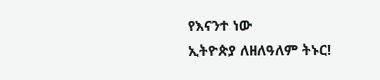የእናንተ ነው
ኢትዮጵያ ለዘለዓለም ትኑር!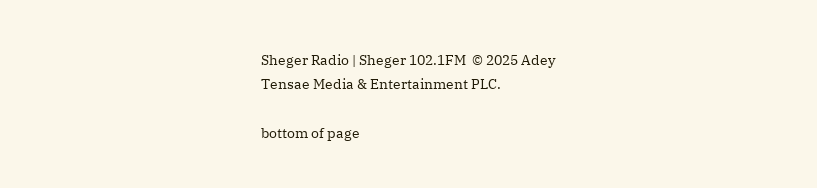Sheger Radio | Sheger 102.1FM  © 2025 Adey Tensae Media & Entertainment PLC.

bottom of page